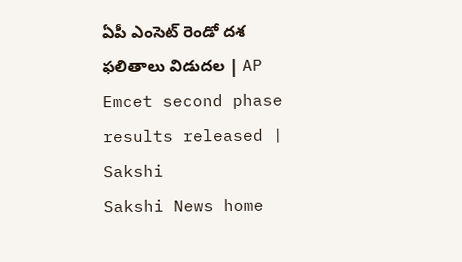ఏపీ ఎంసెట్‌ రెండో దశ ఫలితాలు విడుదల | AP Emcet second phase results released | Sakshi
Sakshi News home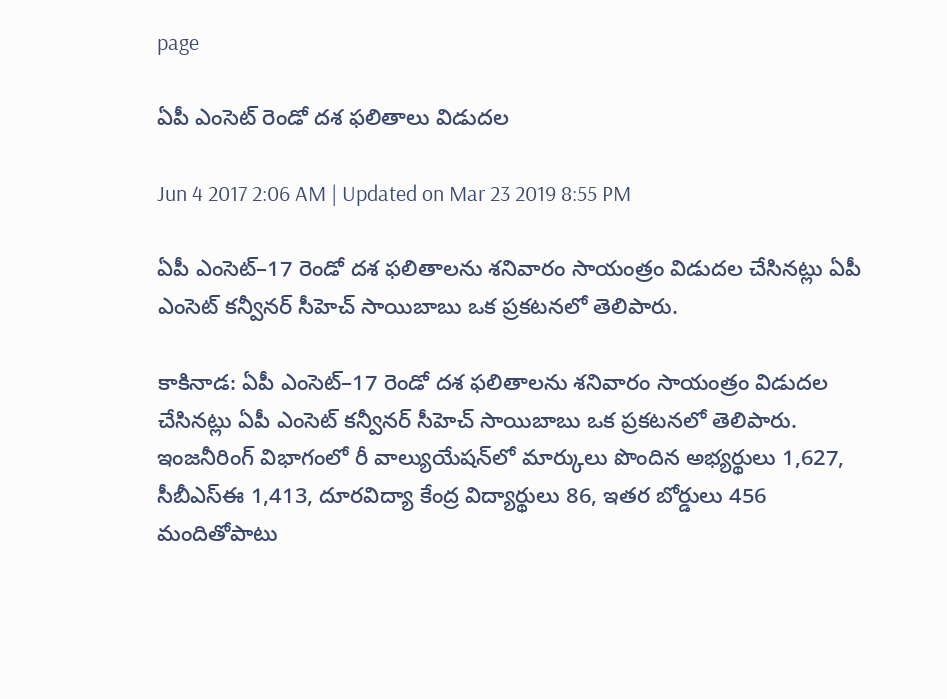page

ఏపీ ఎంసెట్‌ రెండో దశ ఫలితాలు విడుదల

Jun 4 2017 2:06 AM | Updated on Mar 23 2019 8:55 PM

ఏపీ ఎంసెట్‌–17 రెండో దశ ఫలితాలను శనివారం సాయంత్రం విడుదల చేసినట్లు ఏపీ ఎంసెట్‌ కన్వీనర్‌ సీహెచ్‌ సాయిబాబు ఒక ప్రకటనలో తెలిపారు.

కాకినాడ: ఏపీ ఎంసెట్‌–17 రెండో దశ ఫలితాలను శనివారం సాయంత్రం విడుదల చేసినట్లు ఏపీ ఎంసెట్‌ కన్వీనర్‌ సీహెచ్‌ సాయిబాబు ఒక ప్రకటనలో తెలిపారు. ఇంజనీరింగ్‌ విభాగంలో రీ వాల్యుయేషన్‌లో మార్కులు పొందిన అభ్యర్థులు 1,627, సీబీఎస్‌ఈ 1,413, దూరవిద్యా కేంద్ర విద్యార్థులు 86, ఇతర బోర్డులు 456 మందితోపాటు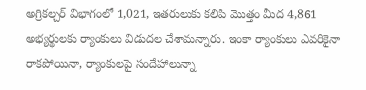అగ్రికల్చర్‌ విభాగంలో 1,021, ఇతరులుకు కలిపి మొత్తం మీద 4,861 అభ్యర్థులకు ర్యాంకులు విడుదల చేశామన్నారు. ఇంకా ర్యాంకులు ఎవరికైనా రాకపోయినా, ర్యాంకులపై సందేహాలున్నా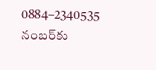0884–2340535 నంబర్‌కు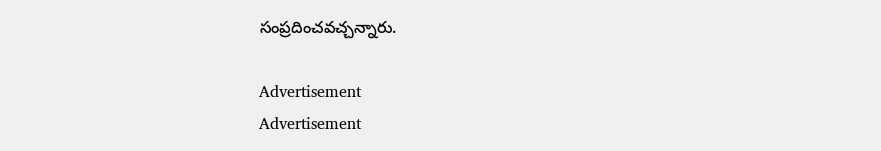సంప్రదించవచ్చన్నారు.

Advertisement
Advertisement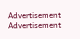Advertisement
Advertisement